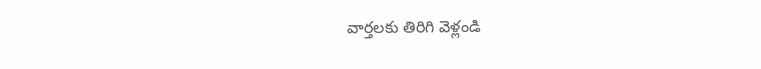వార్తలకు తిరిగి వెళ్లండి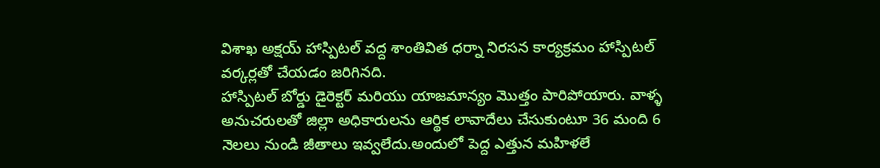విశాఖ అక్షయ్ హాస్పిటల్ వద్ద శాంతివిత ధర్నా నిరసన కార్యక్రమం హాస్పిటల్ వర్కర్లతో చేయడం జరిగినది.
హాస్పిటల్ బోర్డు డైరెక్టర్ మరియు యాజమాన్యం మొత్తం పారిపోయారు. వాళ్ళ అనుచరులతో జిల్లా అధికారులను ఆర్థిక లావాదేలు చేసుకుంటూ 36 మంది 6 నెలలు నుండి జీతాలు ఇవ్వలేదు.అందులో పెద్ద ఎత్తున మహిళలే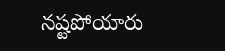నష్టపోయారు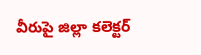వీరుపై జిల్లా కలెక్టర్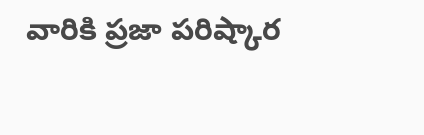వారికి ప్రజా పరిష్కార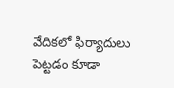వేదికలో ఫిర్యాదులు పెట్టడం కూడా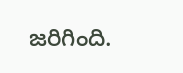జరిగింది.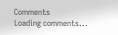Comments
Loading comments...